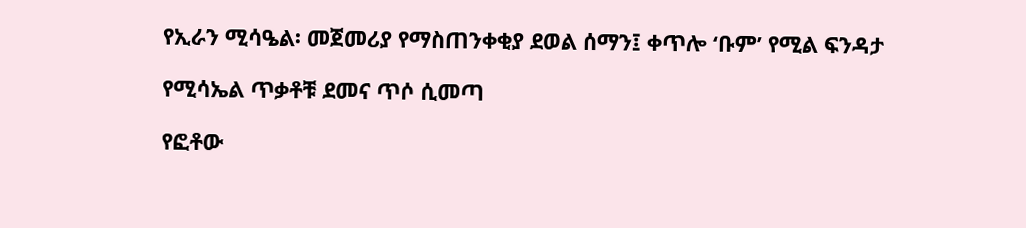የኢራን ሚሳዔል፡ መጀመሪያ የማስጠንቀቂያ ደወል ሰማን፤ ቀጥሎ ‘ቡም’ የሚል ፍንዳታ

የሚሳኤል ጥቃቶቹ ደመና ጥሶ ሲመጣ

የፎቶው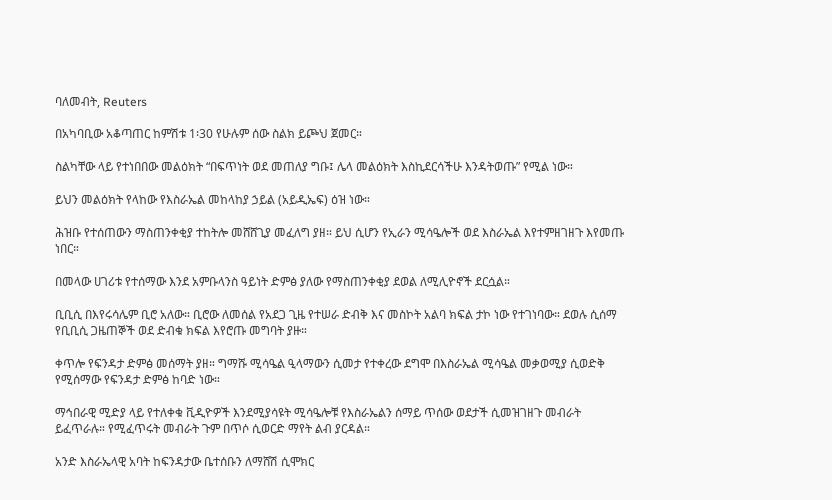ባለመብት, Reuters

በአካባቢው አቆጣጠር ከምሽቱ 1፡30 የሁሉም ሰው ስልክ ይጮህ ጀመር።

ስልካቸው ላይ የተነበበው መልዕክት “በፍጥነት ወደ መጠለያ ግቡ፤ ሌላ መልዕክት እስኪደርሳችሁ እንዳትወጡ” የሚል ነው።

ይህን መልዕክት የላከው የእስራኤል መከላከያ ኃይል (አይዲኤፍ) ዕዝ ነው።

ሕዝቡ የተሰጠውን ማስጠንቀቂያ ተከትሎ መሸሸጊያ መፈለግ ያዘ። ይህ ሲሆን የኢራን ሚሳዔሎች ወደ እስራኤል እየተምዘገዘጉ እየመጡ ነበር።

በመላው ሀገሪቱ የተሰማው እንደ አምቡላንስ ዓይነት ድምፅ ያለው የማስጠንቀቂያ ደወል ለሚሊዮኖች ደርሷል።

ቢቢሲ በእየሩሳሌም ቢሮ አለው። ቢሮው ለመሰል የአደጋ ጊዜ የተሠራ ድብቅ እና መስኮት አልባ ክፍል ታኮ ነው የተገነባው። ደወሉ ሲሰማ የቢቢሲ ጋዜጠኞች ወደ ድብቁ ክፍል እየሮጡ መግባት ያዙ።

ቀጥሎ የፍንዳታ ድምፅ መሰማት ያዘ። ግማሹ ሚሳዔል ዒላማውን ሲመታ የተቀረው ደግሞ በእስራኤል ሚሳዔል መቃወሚያ ሲወድቅ የሚሰማው የፍንዳታ ድምፅ ከባድ ነው።

ማኅበራዊ ሚድያ ላይ የተለቀቁ ቪዲዮዎች እንደሚያሳዩት ሚሳዔሎቹ የእስራኤልን ሰማይ ጥሰው ወደታች ሲመዝገዘጉ መብራት ይፈጥራሉ። የሚፈጥሩት መብራት ጉም በጥሶ ሲወርድ ማየት ልብ ያርዳል።

አንድ እስራኤላዊ አባት ከፍንዳታው ቤተሰቡን ለማሸሽ ሲሞክር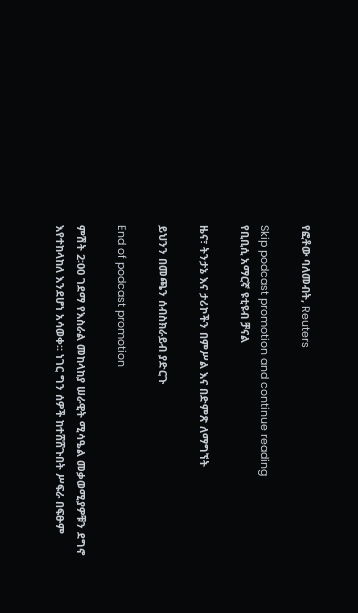የፎቶው ባለመብት, Reuters

Skip podcast promotion and continue reading
የቢቢሲ አማርኛ ዩቲዩብ ቻናል

ዜና፣ ትንታኔ እና ታሪኮችን በምሥል እና በድምጽ ለማግኘት

ይህንን በመጫን ሰብስክራይብ ያድርጉ

End of podcast promotion

ምሽት 2፡00 ገደማ የእስራል መከላከያ ሠራዊት ሚሳዔል መቃወሚያዎቹን ደግኖ እየተከላከለ እንደሆነ አሳወቀ። ነገር ግን ሰዎች ከተሸሸጉበት ሥፍራ በፍፁም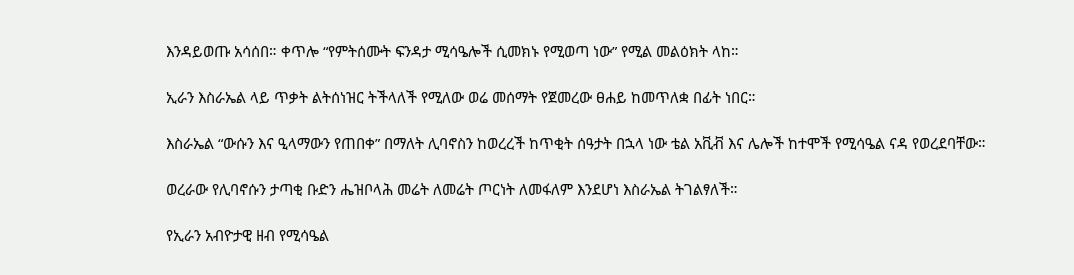እንዳይወጡ አሳሰበ። ቀጥሎ “የምትሰሙት ፍንዳታ ሚሳዔሎች ሲመክኑ የሚወጣ ነው” የሚል መልዕክት ላከ።

ኢራን እስራኤል ላይ ጥቃት ልትሰነዝር ትችላለች የሚለው ወሬ መሰማት የጀመረው ፀሐይ ከመጥለቋ በፊት ነበር።

እስራኤል “ውሱን እና ዒላማውን የጠበቀ” በማለት ሊባኖስን ከወረረች ከጥቂት ሰዓታት በኋላ ነው ቴል አቪቭ እና ሌሎች ከተሞች የሚሳዔል ናዳ የወረደባቸው።

ወረራው የሊባኖሱን ታጣቂ ቡድን ሔዝቦላሕ መሬት ለመሬት ጦርነት ለመፋለም እንደሆነ እስራኤል ትገልፃለች።

የኢራን አብዮታዊ ዘብ የሚሳዔል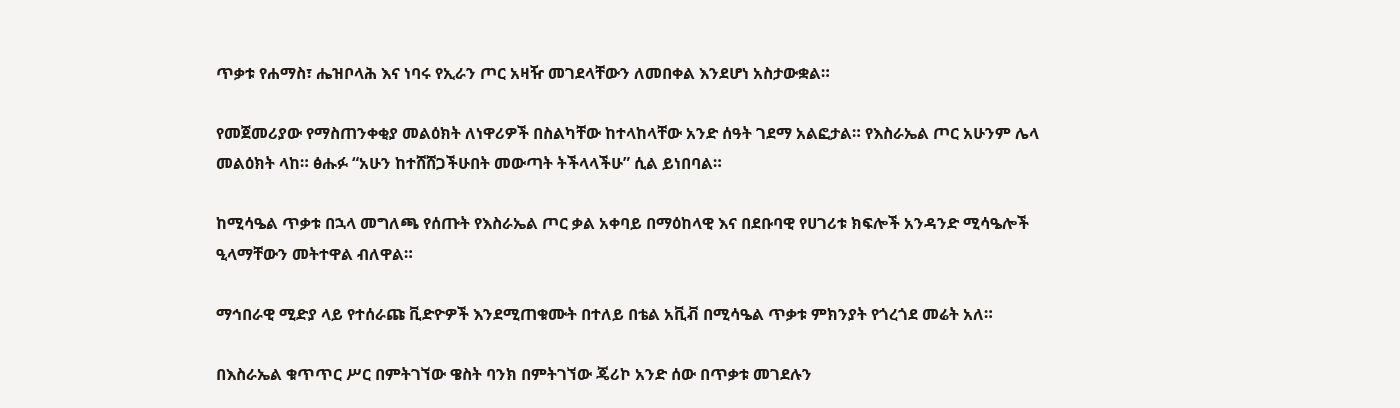ጥቃቱ የሐማስ፣ ሔዝቦላሕ እና ነባሩ የኢራን ጦር አዛዥ መገደላቸውን ለመበቀል እንደሆነ አስታውቋል።

የመጀመሪያው የማስጠንቀቂያ መልዕክት ለነዋሪዎች በስልካቸው ከተላከላቸው አንድ ሰዓት ገደማ አልፎታል። የእስራኤል ጦር አሁንም ሌላ መልዕክት ላከ። ፅሑፉ “አሁን ከተሸሸጋችሁበት መውጣት ትችላላችሁ” ሲል ይነበባል።

ከሚሳዔል ጥቃቱ በኋላ መግለጫ የሰጡት የእስራኤል ጦር ቃል አቀባይ በማዕከላዊ እና በደቡባዊ የሀገሪቱ ክፍሎች አንዳንድ ሚሳዔሎች ዒላማቸውን መትተዋል ብለዋል።

ማኅበራዊ ሚድያ ላይ የተሰራጩ ቪድዮዎች እንደሚጠቁሙት በተለይ በቴል አቪቭ በሚሳዔል ጥቃቱ ምክንያት የጎረጎደ መሬት አለ።

በእስራኤል ቁጥጥር ሥር በምትገኘው ዌስት ባንክ በምትገኘው ጄሪኮ አንድ ሰው በጥቃቱ መገደሉን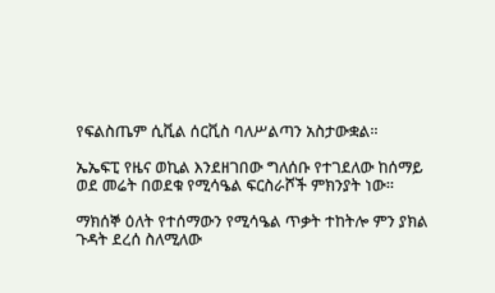የፍልስጤም ሲቪል ሰርቪስ ባለሥልጣን አስታውቋል።

ኤኤፍፒ የዜና ወኪል እንደዘገበው ግለሰቡ የተገደለው ከሰማይ ወደ መሬት በወደቁ የሚሳዔል ፍርስራሾች ምክንያት ነው።

ማክሰኞ ዕለት የተሰማውን የሚሳዔል ጥቃት ተከትሎ ምን ያክል ጉዳት ደረሰ ስለሚለው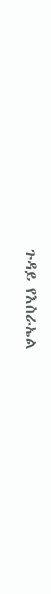ጉዳይ የእስራኤል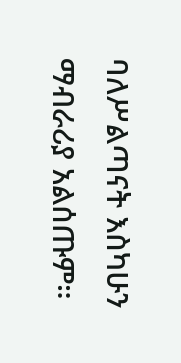ባለሥልጣናት እስካሁን ማብራሪያ አልሰጡም።